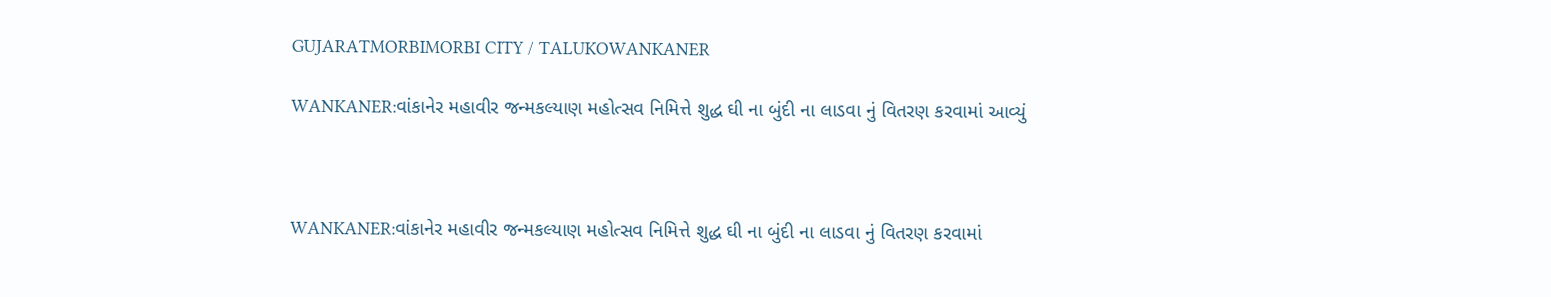GUJARATMORBIMORBI CITY / TALUKOWANKANER

WANKANER:વાંકાનેર મહાવીર જન્મકલ્યાણ મહોત્સવ નિમિત્તે શુદ્ધ ઘી ના બુંદી ના લાડવા નું વિતરણ કરવામાં આવ્યું



WANKANER:વાંકાનેર મહાવીર જન્મકલ્યાણ મહોત્સવ નિમિત્તે શુદ્ધ ઘી ના બુંદી ના લાડવા નું વિતરણ કરવામાં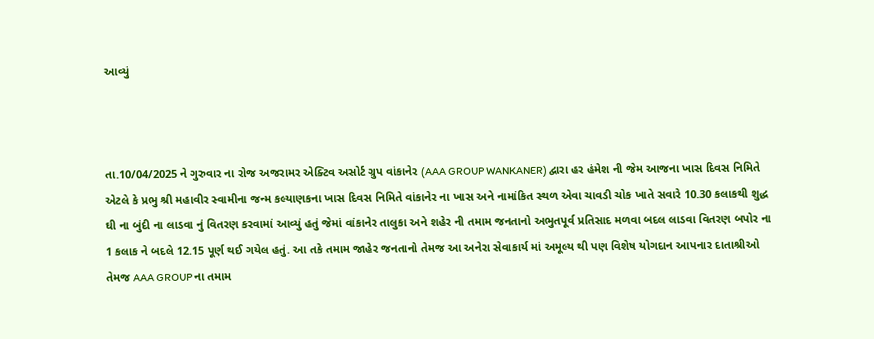આવ્યું



તા.10/04/2025 ને ગુરુવાર ના રોજ અજરામર એક્ટિવ અસોર્ટ ગ્રુપ વાંકાનેર (AAA GROUP WANKANER) દ્વારા હર હંમેશ ની જેમ આજના ખાસ દિવસ નિમિતે એટલે કે પ્રભુ શ્રી મહાવીર સ્વામીના જન્મ કલ્યાણકના ખાસ દિવસ નિમિતે વાંકાનેર ના ખાસ અને નામાંકિત સ્થળ એવા ચાવડી ચોક ખાતે સવારે 10.30 કલાકથી શુદ્ધ ઘી ના બુંદી ના લાડવા નું વિતરણ કરવામાં આવ્યું હતું જેમાં વાંકાનેર તાલુકા અને શહેર ની તમામ જનતાનો અભુતપૂર્વ પ્રતિસાદ મળવા બદલ લાડવા વિતરણ બપોર ના 1 કલાક ને બદલે 12.15 પૂર્ણ થઈ ગયેલ હતું. આ તકે તમામ જાહેર જનતાનો તેમજ આ અનેરા સેવાકાર્ય માં અમૂલ્ય થી પણ વિશેષ યોગદાન આપનાર દાતાશ્રીઓ તેમજ AAA GROUP ના તમામ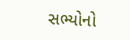સભ્યોનો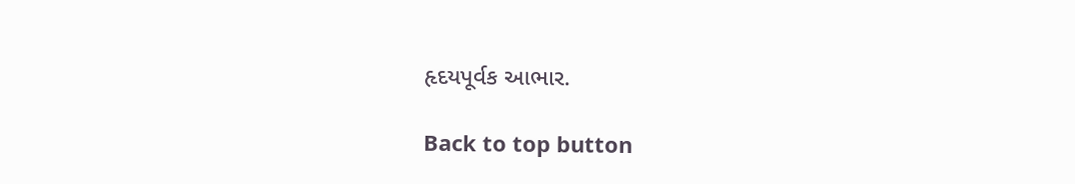હૃદયપૂર્વક આભાર.

Back to top button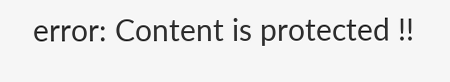error: Content is protected !!